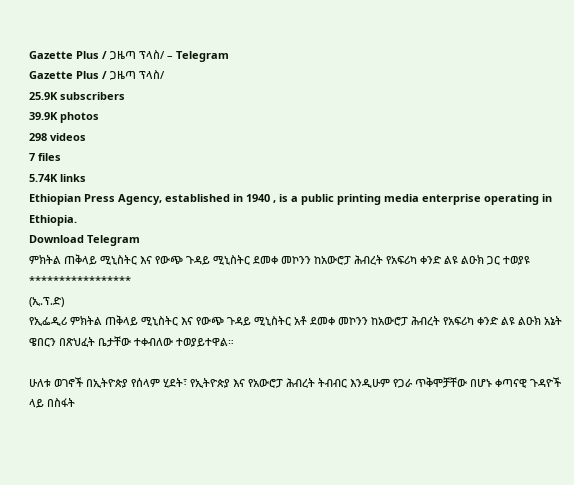Gazette Plus / ጋዜጣ ፕላስ/ – Telegram
Gazette Plus / ጋዜጣ ፕላስ/
25.9K subscribers
39.9K photos
298 videos
7 files
5.74K links
Ethiopian Press Agency, established in 1940 , is a public printing media enterprise operating in Ethiopia.
Download Telegram
ምክትል ጠቅላይ ሚኒስትር እና የውጭ ጉዳይ ሚኒስትር ደመቀ መኮንን ከአውሮፓ ሕብረት የአፍሪካ ቀንድ ልዩ ልዑክ ጋር ተወያዩ
*****************
(ኢ.ፕ.ድ)
የኢፌዲሪ ምክትል ጠቅላይ ሚኒስትር እና የውጭ ጉዳይ ሚኒስትር አቶ ደመቀ መኮንን ከአውሮፓ ሕብረት የአፍሪካ ቀንድ ልዩ ልዑክ አኔት ዌበርን በጽህፈት ቤታቸው ተቀብለው ተወያይተዋል።

ሁለቱ ወገኖች በኢትዮጵያ የሰላም ሂደት፣ የኢትዮጵያ እና የአውሮፓ ሕብረት ትብብር እንዲሁም የጋራ ጥቅሞቻቸው በሆኑ ቀጣናዊ ጉዳዮች ላይ በስፋት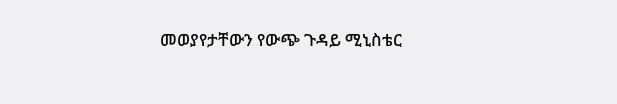መወያየታቸውን የውጭ ጉዳይ ሚኒስቴር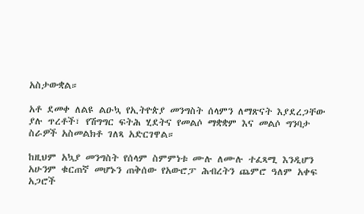አስታውቋል።

አቶ ደመቀ ለልዩ ልዑኳ የኢትዮጵያ መንግስት ሰላምን ለማጽናት እያደረጋቸው ያሉ ጥረቶች፣ የሽግግር ፍትሕ ሂደትና የመልሶ ማቋቋም እና መልሶ ግንባታ ስራዎች አስመልክቶ ገለጻ አድርገዋል።

ከዚህም አኳያ መንግስት የሰላም ስምምነቱ ሙሉ ለሙሉ ተፈጻሚ እንዲሆን አሁንም ቁርጠኛ መሆኑን ጠቅሰው የአውሮፓ ሕብረትን ጨምሮ ዓለም አቀፍ አጋሮች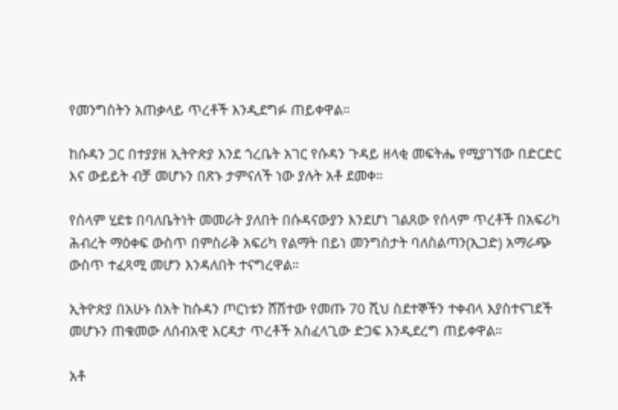የመንግስትን አጠቃላይ ጥረቶች እንዲደግፉ ጠይቀዋል።

ከሱዳን ጋር በተያያዘ ኢትዮጵያ እንደ ጎረቤት አገር የሱዳን ጉዳይ ዘላቂ መፍትሔ የሚያገኘው በድርድር እና ውይይት ብቻ መሆኑን በጽኑ ታምናለች ነው ያሉት አቶ ደመቀ።

የሰላም ሂደቱ በባለቤትነት መመራት ያለበት በሱዳናውያን እንደሆነ ገልጸው የሰላም ጥረቶች በአፍሪካ ሕብረት ማዕቀፍ ውስጥ በምስራቅ አፍሪካ የልማት በይነ መንግስታት ባለስልጣን(ኢጋድ) አማራጭ ውስጥ ተፈጻሚ መሆን እንዳለበት ተናግረዋል።

ኢትዮጵያ በአሁኑ ሰአት ከሱዳን ጦርነቱን ሸሽተው የመጡ 70 ሺህ ስደተኞችን ተቀብላ እያስተናገደች መሆኑን ጠቁመው ለሰብአዊ እርዳታ ጥረቶች አስፈላጊው ድጋፍ እንዲደረግ ጠይቀዋል።

አቶ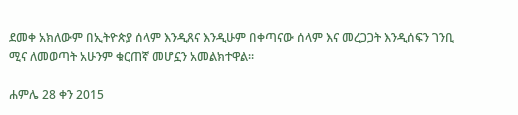ደመቀ አክለውም በኢትዮጵያ ሰላም እንዲጸና እንዲሁም በቀጣናው ሰላም እና መረጋጋት እንዲሰፍን ገንቢ ሚና ለመወጣት አሁንም ቁርጠኛ መሆኗን አመልክተዋል።

ሐምሌ 28 ቀን 2015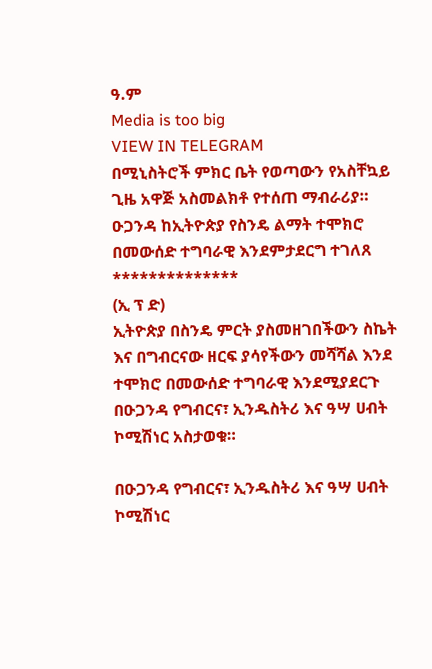ዓ.ም
Media is too big
VIEW IN TELEGRAM
በሚኒስትሮች ምክር ቤት የወጣውን የአስቸኳይ ጊዜ አዋጅ አስመልክቶ የተሰጠ ማብራሪያ።
ዑጋንዳ ከኢትዮጵያ የስንዴ ልማት ተሞክሮ በመውሰድ ተግባራዊ እንደምታደርግ ተገለጸ
**************
(ኢ ፕ ድ)
ኢትዮጵያ በስንዴ ምርት ያስመዘገበችውን ስኬት እና በግብርናው ዘርፍ ያሳየችውን መሻሻል እንደ ተሞክሮ በመውሰድ ተግባራዊ እንደሚያደርጉ በዑጋንዳ የግብርና፣ ኢንዱስትሪ እና ዓሣ ሀብት ኮሚሽነር አስታወቁ።

በዑጋንዳ የግብርና፣ ኢንዱስትሪ እና ዓሣ ሀብት ኮሚሽነር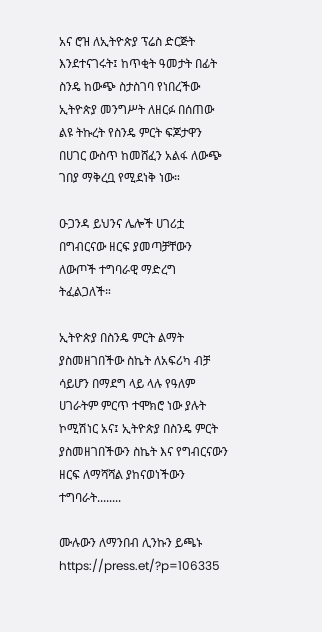አና ሮዝ ለኢትዮጵያ ፕሬስ ድርጅት እንደተናገሩት፤ ከጥቂት ዓመታት በፊት ስንዴ ከውጭ ስታስገባ የነበረችው ኢትዮጵያ መንግሥት ለዘርፉ በሰጠው ልዩ ትኩረት የስንዴ ምርት ፍጆታዋን በሀገር ውስጥ ከመሸፈን አልፋ ለውጭ ገበያ ማቅረቧ የሚደነቅ ነው።

ዑጋንዳ ይህንና ሌሎች ሀገሪቷ በግብርናው ዘርፍ ያመጣቻቸውን ለውጦች ተግባራዊ ማድረግ ትፈልጋለች።

ኢትዮጵያ በስንዴ ምርት ልማት ያስመዘገበችው ስኬት ለአፍሪካ ብቻ ሳይሆን በማደግ ላይ ላሉ የዓለም ሀገራትም ምርጥ ተሞክሮ ነው ያሉት ኮሚሽነር አና፤ ኢትዮጵያ በስንዴ ምርት ያስመዘገበችውን ስኬት እና የግብርናውን ዘርፍ ለማሻሻል ያከናወነችውን ተግባራት........

ሙሉውን ለማንበብ ሊንኩን ይጫኑ
https://press.et/?p=106335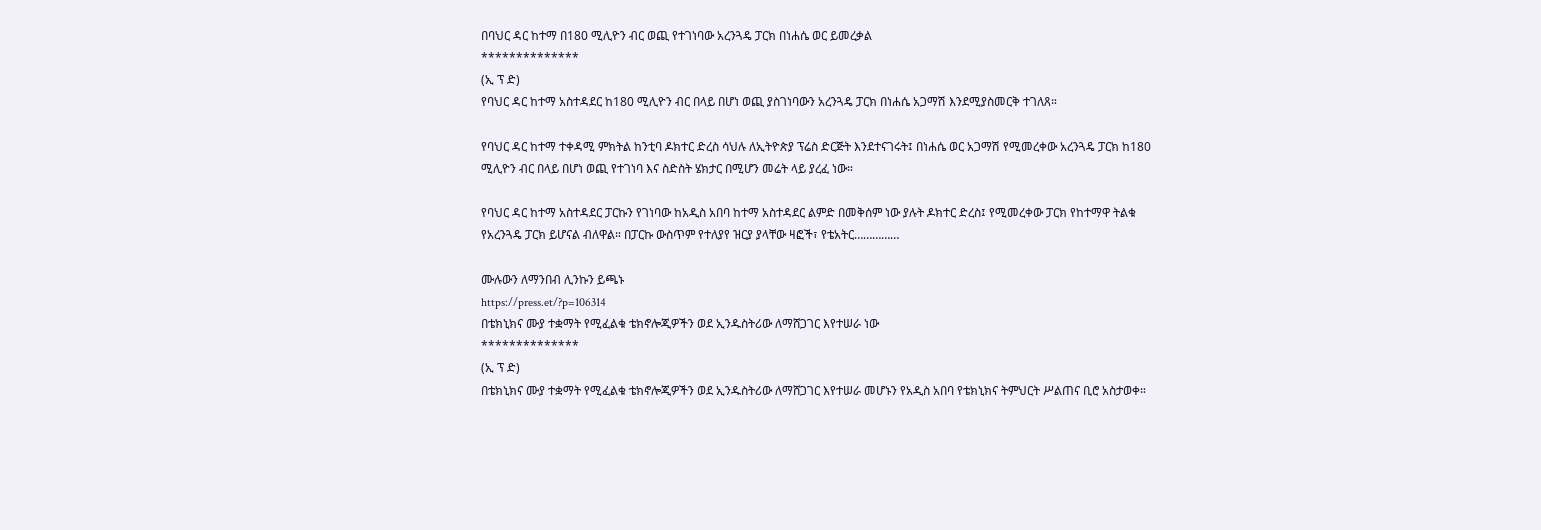በባህር ዳር ከተማ በ180 ሚሊዮን ብር ወጪ የተገነባው አረንጓዴ ፓርክ በነሐሴ ወር ይመረቃል
**************
(ኢ ፕ ድ)
የባህር ዳር ከተማ አስተዳደር ከ180 ሚሊዮን ብር በላይ በሆነ ወጪ ያስገነባውን አረንጓዴ ፓርክ በነሐሴ አጋማሽ እንደሚያስመርቅ ተገለጸ።

የባህር ዳር ከተማ ተቀዳሚ ምክትል ከንቲባ ዶክተር ድረስ ሳህሉ ለኢትዮጵያ ፕሬስ ድርጅት እንደተናገሩት፤ በነሐሴ ወር አጋማሽ የሚመረቀው አረንጓዴ ፓርክ ከ180 ሚሊዮን ብር በላይ በሆነ ወጪ የተገነባ እና ስድስት ሄክታር በሚሆን መሬት ላይ ያረፈ ነው።

የባህር ዳር ከተማ አስተዳደር ፓርኩን የገነባው ከአዲስ አበባ ከተማ አስተዳደር ልምድ በመቅሰም ነው ያሉት ዶክተር ድረስ፤ የሚመረቀው ፓርክ የከተማዋ ትልቁ የአረንጓዴ ፓርክ ይሆናል ብለዋል። በፓርኩ ውስጥም የተለያየ ዝርያ ያላቸው ዛፎች፣ የቴአትር……………

ሙሉውን ለማንበብ ሊንኩን ይጫኑ
https://press.et/?p=106314
በቴክኒክና ሙያ ተቋማት የሚፈልቁ ቴክኖሎጂዎችን ወደ ኢንዱስትሪው ለማሸጋገር እየተሠራ ነው
**************
(ኢ ፕ ድ)
በቴክኒክና ሙያ ተቋማት የሚፈልቁ ቴክኖሎጂዎችን ወደ ኢንዱስትሪው ለማሸጋገር እየተሠራ መሆኑን የአዲስ አበባ የቴክኒክና ትምህርት ሥልጠና ቢሮ አስታወቀ።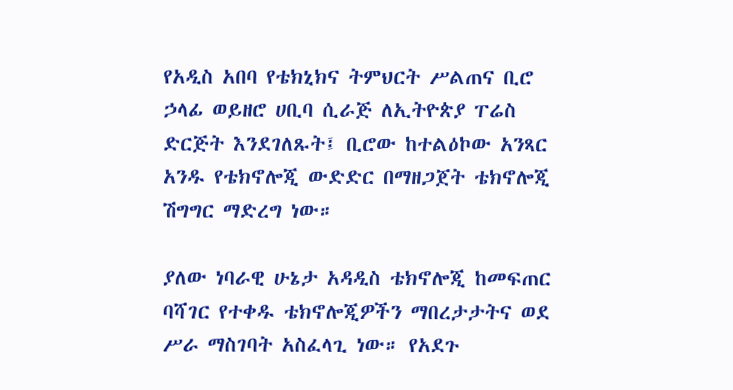የአዲስ አበባ የቴክኒክና ትምህርት ሥልጠና ቢሮ ኃላፊ ወይዘሮ ሀቢባ ሲራጅ ለኢትዮጵያ ፐሬስ ድርጅት እንደገለጹት፤ ቢሮው ከተልዕኮው አንጻር አንዱ የቴክኖሎጂ ውድድር በማዘጋጀት ቴክኖሎጂ ሽግግር ማድረግ ነው።

ያለው ነባራዊ ሁኔታ አዳዲስ ቴክኖሎጂ ከመፍጠር ባሻገር የተቀዱ ቴክኖሎጂዎችን ማበረታታትና ወደ ሥራ ማስገባት አስፈላጊ ነው። የአደጉ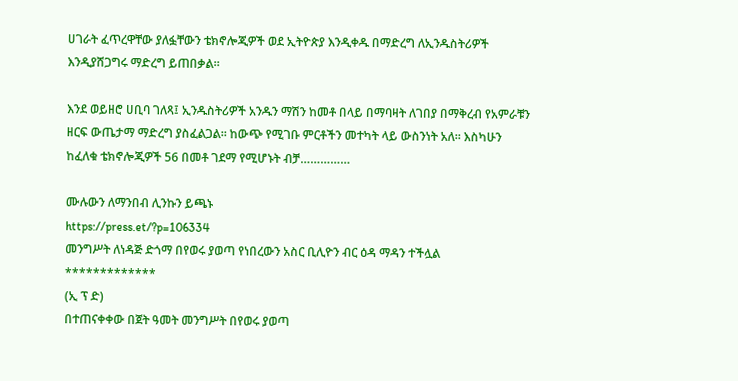ሀገራት ፈጥረዋቸው ያለፏቸውን ቴክኖሎጂዎች ወደ ኢትዮጵያ እንዲቀዱ በማድረግ ለኢንዱስትሪዎች እንዲያሸጋግሩ ማድረግ ይጠበቃል።

እንደ ወይዘሮ ሀቢባ ገለጻ፤ ኢንዱስትሪዎች አንዱን ማሽን ከመቶ በላይ በማባዛት ለገበያ በማቅረብ የአምራቹን ዘርፍ ውጤታማ ማድረግ ያስፈልጋል። ከውጭ የሚገቡ ምርቶችን መተካት ላይ ውስንነት አለ። እስካሁን ከፈለቁ ቴክኖሎጂዎች 56 በመቶ ገደማ የሚሆኑት ብቻ……………

ሙሉውን ለማንበብ ሊንኩን ይጫኑ
https://press.et/?p=106334
መንግሥት ለነዳጅ ድጎማ በየወሩ ያወጣ የነበረውን አስር ቢሊዮን ብር ዕዳ ማዳን ተችሏል
*************
(ኢ ፕ ድ)
በተጠናቀቀው በጀት ዓመት መንግሥት በየወሩ ያወጣ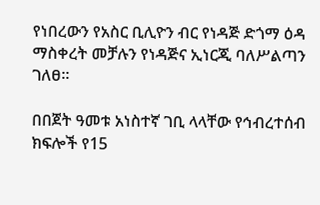የነበረውን የአስር ቢሊዮን ብር የነዳጅ ድጎማ ዕዳ ማስቀረት መቻሉን የነዳጅና ኢነርጂ ባለሥልጣን ገለፀ።

በበጀት ዓመቱ አነስተኛ ገቢ ላላቸው የኅብረተሰብ ክፍሎች የ15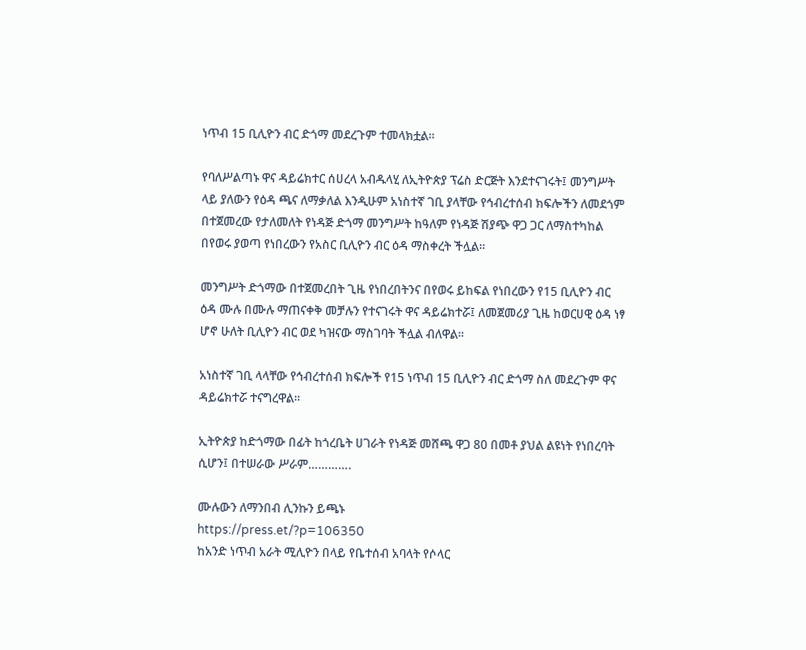ነጥብ 15 ቢሊዮን ብር ድጎማ መደረጉም ተመላክቷል።

የባለሥልጣኑ ዋና ዳይሬክተር ሰሀረላ አብዱላሂ ለኢትዮጵያ ፕሬስ ድርጅት እንደተናገሩት፤ መንግሥት ላይ ያለውን የዕዳ ጫና ለማቃለል እንዲሁም አነስተኛ ገቢ ያላቸው የኅብረተሰብ ክፍሎችን ለመደጎም በተጀመረው የታለመለት የነዳጅ ድጎማ መንግሥት ከዓለም የነዳጅ ሽያጭ ዋጋ ጋር ለማስተካከል በየወሩ ያወጣ የነበረውን የአስር ቢሊዮን ብር ዕዳ ማስቀረት ችሏል።

መንግሥት ድጎማው በተጀመረበት ጊዜ የነበረበትንና በየወሩ ይከፍል የነበረውን የ15 ቢሊዮን ብር ዕዳ ሙሉ በሙሉ ማጠናቀቅ መቻሉን የተናገሩት ዋና ዳይሬክተሯ፤ ለመጀመሪያ ጊዜ ከወርሀዊ ዕዳ ነፃ ሆኖ ሁለት ቢሊዮን ብር ወደ ካዝናው ማስገባት ችሏል ብለዋል።

አነስተኛ ገቢ ላላቸው የኅብረተሰብ ክፍሎች የ15 ነጥብ 15 ቢሊዮን ብር ድጎማ ስለ መደረጉም ዋና ዳይሬክተሯ ተናግረዋል።

ኢትዮጵያ ከድጎማው በፊት ከጎረቤት ሀገራት የነዳጅ መሸጫ ዋጋ 80 በመቶ ያህል ልዩነት የነበረባት ሲሆን፤ በተሠራው ሥራም………….

ሙሉውን ለማንበብ ሊንኩን ይጫኑ
https://press.et/?p=106350
ከአንድ ነጥብ አራት ሚሊዮን በላይ የቤተሰብ አባላት የሶላር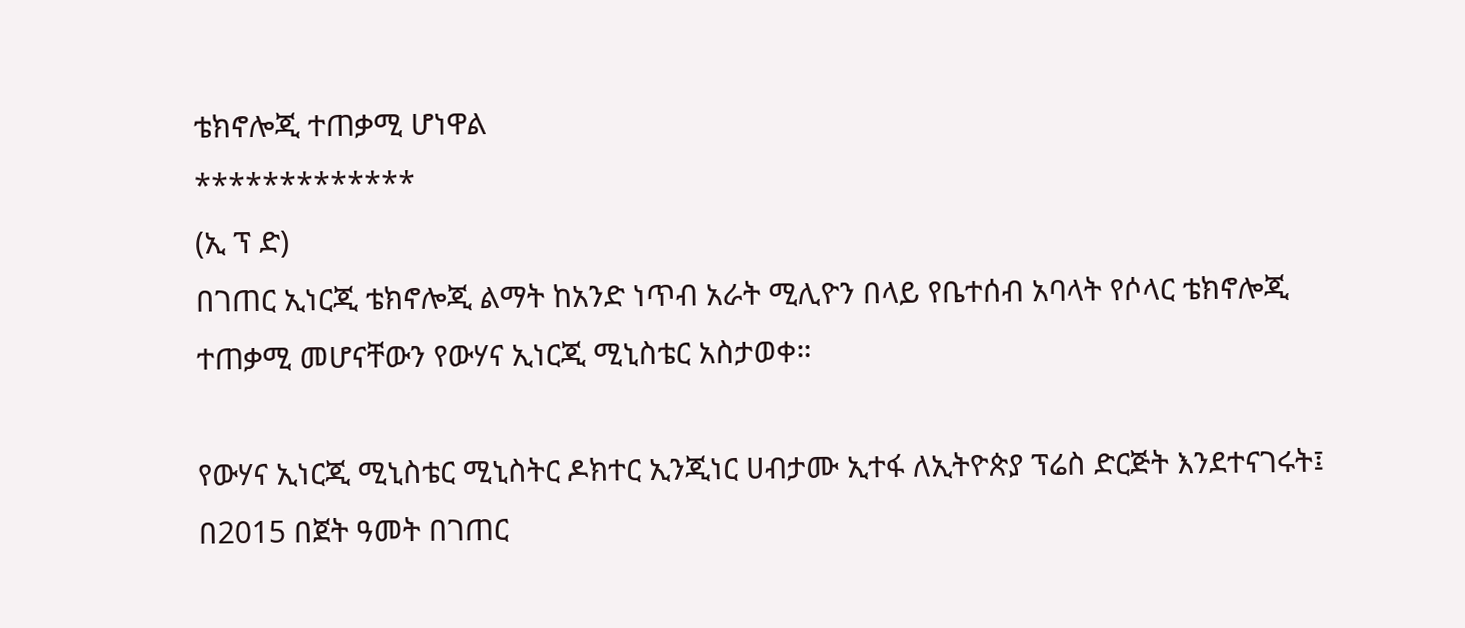ቴክኖሎጂ ተጠቃሚ ሆነዋል
*************
(ኢ ፕ ድ)
በገጠር ኢነርጂ ቴክኖሎጂ ልማት ከአንድ ነጥብ አራት ሚሊዮን በላይ የቤተሰብ አባላት የሶላር ቴክኖሎጂ ተጠቃሚ መሆናቸውን የውሃና ኢነርጂ ሚኒስቴር አስታወቀ።

የውሃና ኢነርጂ ሚኒስቴር ሚኒስትር ዶክተር ኢንጂነር ሀብታሙ ኢተፋ ለኢትዮጵያ ፕሬስ ድርጅት እንደተናገሩት፤ በ2015 በጀት ዓመት በገጠር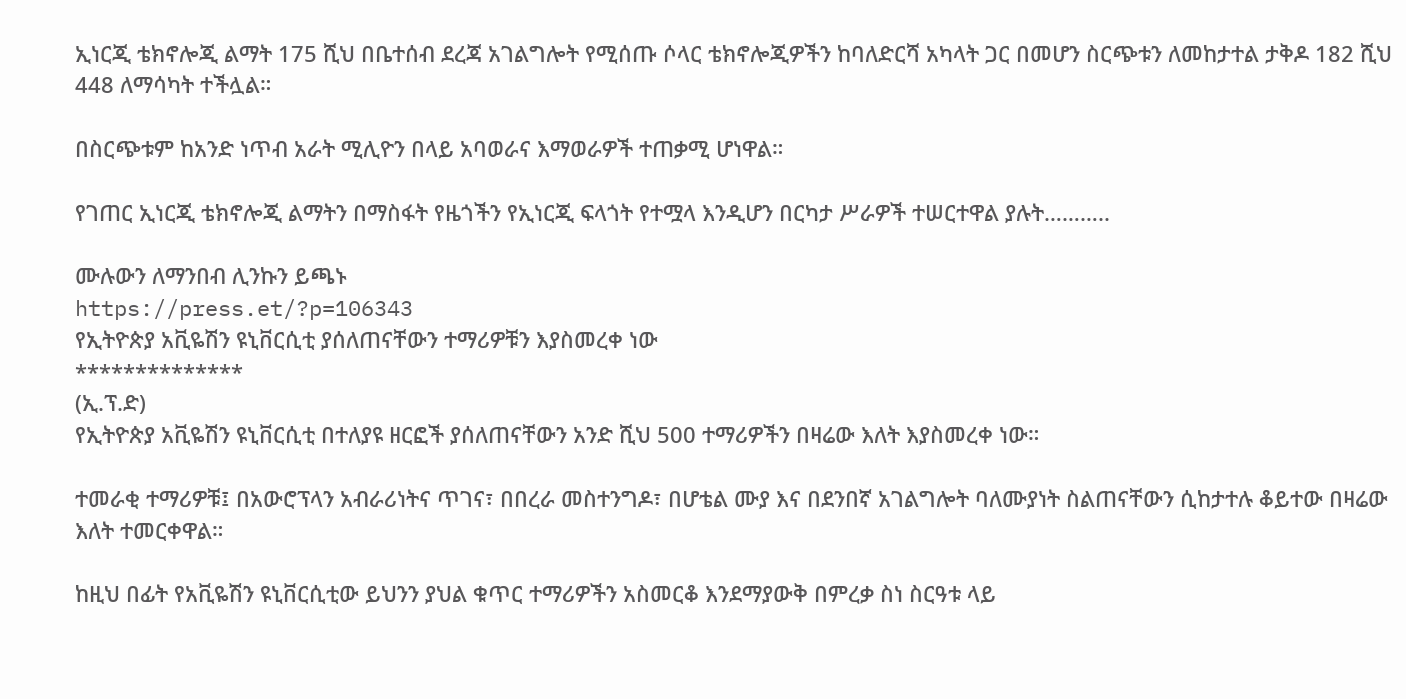ኢነርጂ ቴክኖሎጂ ልማት 175 ሺህ በቤተሰብ ደረጃ አገልግሎት የሚሰጡ ሶላር ቴክኖሎጂዎችን ከባለድርሻ አካላት ጋር በመሆን ስርጭቱን ለመከታተል ታቅዶ 182 ሺህ 448 ለማሳካት ተችሏል።

በስርጭቱም ከአንድ ነጥብ አራት ሚሊዮን በላይ አባወራና እማወራዎች ተጠቃሚ ሆነዋል።

የገጠር ኢነርጂ ቴክኖሎጂ ልማትን በማስፋት የዜጎችን የኢነርጂ ፍላጎት የተሟላ እንዲሆን በርካታ ሥራዎች ተሠርተዋል ያሉት………..

ሙሉውን ለማንበብ ሊንኩን ይጫኑ
https://press.et/?p=106343
የኢትዮጵያ አቪዬሽን ዩኒቨርሲቲ ያሰለጠናቸውን ተማሪዎቹን እያስመረቀ ነው
**************
(ኢ.ፕ.ድ)
የኢትዮጵያ አቪዬሽን ዩኒቨርሲቲ በተለያዩ ዘርፎች ያሰለጠናቸውን አንድ ሺህ 500 ተማሪዎችን በዛሬው እለት እያስመረቀ ነው።

ተመራቂ ተማሪዎቹ፤ በአውሮፕላን አብራሪነትና ጥገና፣ በበረራ መስተንግዶ፣ በሆቴል ሙያ እና በደንበኛ አገልግሎት ባለሙያነት ስልጠናቸውን ሲከታተሉ ቆይተው በዛሬው እለት ተመርቀዋል።

ከዚህ በፊት የአቪዬሽን ዩኒቨርሲቲው ይህንን ያህል ቁጥር ተማሪዎችን አስመርቆ እንደማያውቅ በምረቃ ስነ ስርዓቱ ላይ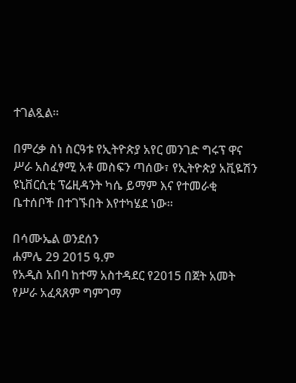ተገልጿል።

በምረቃ ስነ ስርዓቱ የኢትዮጵያ አየር መንገድ ግሩፕ ዋና ሥራ አስፈፃሚ አቶ መስፍን ጣሰው፣ የኢትዮጵያ አቪዬሽን ዩኒቨርሲቲ ፕሬዚዳንት ካሴ ይማም እና የተመራቂ ቤተሰቦች በተገኙበት እየተካሄደ ነው።

በሳሙኤል ወንደሰን
ሐምሌ 29 2015 ዓ.ም
የአዲስ አበባ ከተማ አስተዳደር የ2015 በጀት አመት የሥራ አፈጻጸም ግምገማ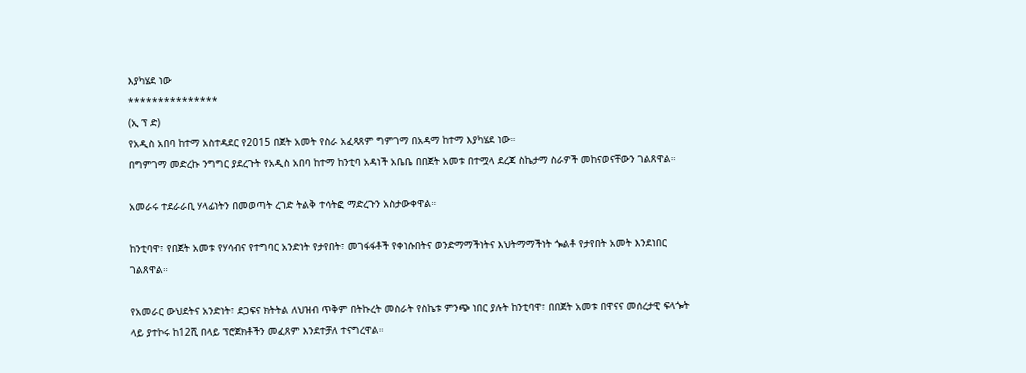እያካሄደ ነው
***************
(ኢ ፕ ድ)
የአዲስ አበባ ከተማ አስተዳደር የ2015 በጀት አመት የስራ አፈጻጸም ግምገማ በአዳማ ከተማ እያካሄደ ነው።
በግምገማ መድረኩ ንግግር ያደረጉት የአዲስ አበባ ከተማ ከንቲባ አዳነች አቤቤ በበጀት አመቱ በተሟላ ደረጃ ስኬታማ ስራዎች መከናወናቸውን ገልጸዋል።

አመራሩ ተደራራቢ ሃላፊነትን በመወጣት ረገድ ትልቅ ተሳትፎ ማድረጉን አስታውቀዋል።

ከንቲባዋ፣ የበጀት አመቱ የሃሳብና የተግባር አንድነት የታየበት፣ መገፋፋቶች የቀነሱበትና ወንድማማችነትና እህትማማችነት ጐልቶ የታየበት አመት እንደነበር ገልጸዋል።

የአመራር ውህደትና አንድነት፣ ደጋፍና ክትትል ለህዝብ ጥቅም በትኩረት መስራት የስኬቱ ምንጭ ነበር ያሉት ከንቲባዋ፣ በበጀት አመቱ በዋናና መሰረታዊ ፍላጐት ላይ ያተኮሩ ከ12ሺ በላይ ፕሮጀክቶችን መፈጸም እንደተቻለ ተናግረዋል።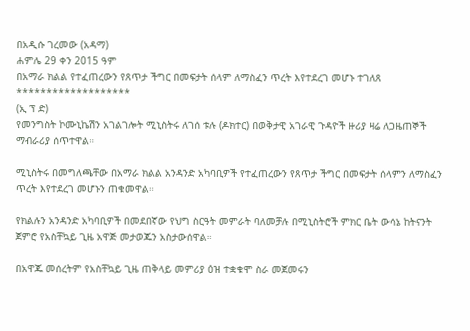በአዲሱ ገረመው (አዳማ)
ሐምሌ 29 ቀን 2015 ዓም
በአማራ ክልል የተፈጠረውን የጸጥታ ችግር በመፍታት ሰላም ለማስፈን ጥረት እየተደረገ መሆኑ ተገለጸ
*******************
(ኢ ፕ ድ)
የመንግስት ኮሙኒኬሽን አገልገሎት ሚኒስትሩ ለገሰ ቱሉ (ዶክተር) በወቅታዊ አገራዊ ጉዳዮች ዙሪያ ዛሬ ለጋዜጠኞች ማብራሪያ ሰጥተዋል።

ሚኒስትሩ በመግለጫቸው በአማራ ክልል አንዳንድ አካባቢዎች የተፈጠረውን የጸጥታ ችግር በመፍታት ሰላምን ለማስፈን ጥረት እየተደረገ መሆኑን ጠቁመዋል።

የክልሉን አንዳንድ አካባቢዎች በመደበኛው የህግ ስርዓት መምራት ባለመቻሉ በሚኒስትሮች ምክር ቤት ውሳኔ ከትናንት ጀምሮ የአስቸኳይ ጊዜ አዋጅ መታወጁን አስታውሰዋል።

በአዋጁ መሰረትም የአስቸኳይ ጊዜ ጠቅላይ መምሪያ ዕዝ ተቋቁሞ ስራ መጀመሩን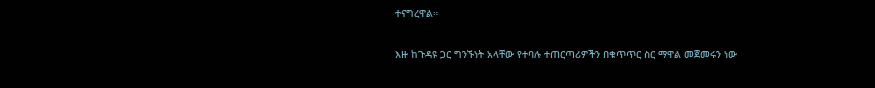ተናግረዋል።

እዙ ከጉዳዩ ጋር ግንኙነት አላቸው የተባሉ ተጠርጣሪዎችን በቁጥጥር ስር ማዋል መጀመሩን ነው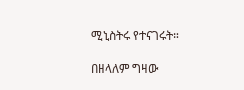ሚኒስትሩ የተናገሩት።

በዘላለም ግዛው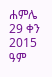ሐምሌ 29 ቀን 2015 ዓም